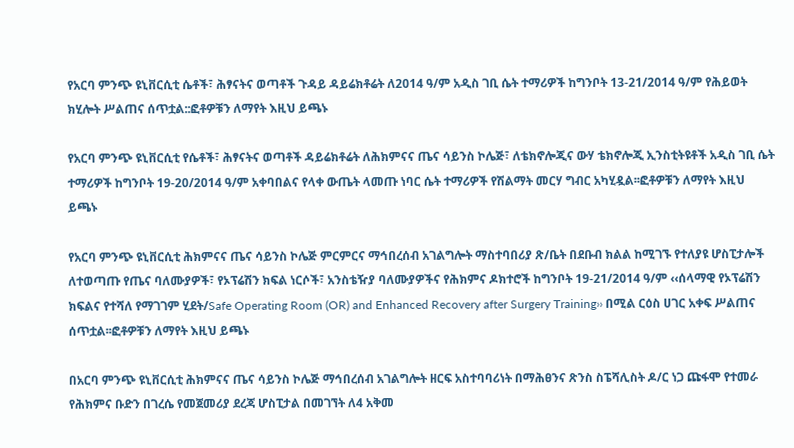የአርባ ምንጭ ዩኒቨርሲቲ ሴቶች፣ ሕፃናትና ወጣቶች ጉዳይ ዳይሬክቶሬት ለ2014 ዓ/ም አዲስ ገቢ ሴት ተማሪዎች ከግንቦት 13-21/2014 ዓ/ም የሕይወት ክሂሎት ሥልጠና ሰጥቷል::ፎቶዎቹን ለማየት እዚህ ይጫኑ

የአርባ ምንጭ ዩኒቨርሲቲ የሴቶች፣ ሕፃናትና ወጣቶች ዳይሬክቶሬት ለሕክምናና ጤና ሳይንስ ኮሌጅ፣ ለቴክኖሎጂና ውሃ ቴክኖሎጂ ኢንስቲትዩቶች አዲስ ገቢ ሴት ተማሪዎች ከግንቦት 19-20/2014 ዓ/ም አቀባበልና የላቀ ውጤት ላመጡ ነባር ሴት ተማሪዎች የሽልማት መርሃ ግብር አካሂዷል፡፡ፎቶዎቹን ለማየት እዚህ ይጫኑ

የአርባ ምንጭ ዩኒቨርሲቲ ሕክምናና ጤና ሳይንስ ኮሌጅ ምርምርና ማኅበረሰብ አገልግሎት ማስተባበሪያ ጽ/ቤት በደቡብ ክልል ከሚገኙ የተለያዩ ሆስፒታሎች ለተወጣጡ የጤና ባለሙያዎች፣ የኦፕሬሽን ክፍል ነርሶች፣ አንስቴዥያ ባለሙያዎችና የሕክምና ዶክተሮች ከግንቦት 19-21/2014 ዓ/ም ‹‹ሰላማዊ የኦፕሬሽን ክፍልና የተሻለ የማገገም ሂደት/Safe Operating Room (OR) and Enhanced Recovery after Surgery Training›› በሚል ርዕስ ሀገር አቀፍ ሥልጠና ሰጥቷል፡፡ፎቶዎቹን ለማየት እዚህ ይጫኑ

በአርባ ምንጭ ዩኒቨርሲቲ ሕክምናና ጤና ሳይንስ ኮሌጅ ማኅበረሰብ አገልግሎት ዘርፍ አስተባባሪነት በማሕፀንና ጽንስ ስፔሻሊስት ዶ/ር ነጋ ጩፋሞ የተመራ የሕክምና ቡድን በገረሴ የመጀመሪያ ደረጃ ሆስፒታል በመገኘት ለ4 አቅመ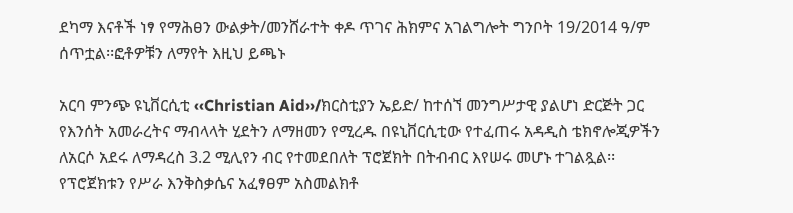ደካማ እናቶች ነፃ የማሕፀን ውልቃት/መንሸራተት ቀዶ ጥገና ሕክምና አገልግሎት ግንቦት 19/2014 ዓ/ም ሰጥቷል፡፡ፎቶዎቹን ለማየት እዚህ ይጫኑ

አርባ ምንጭ ዩኒቨርሲቲ ‹‹Christian Aid››/ክርስቲያን ኤይድ/ ከተሰኘ መንግሥታዊ ያልሆነ ድርጅት ጋር የእንሰት አመራረትና ማብላላት ሂደትን ለማዘመን የሚረዱ በዩኒቨርሲቲው የተፈጠሩ አዳዲስ ቴክኖሎጂዎችን ለአርሶ አደሩ ለማዳረስ 3.2 ሚሊየን ብር የተመደበለት ፕሮጀክት በትብብር እየሠሩ መሆኑ ተገልጿል፡፡ የፕሮጀክቱን የሥራ እንቅስቃሴና አፈፃፀም አስመልክቶ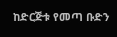ከድርጅቱ የመጣ ቡድን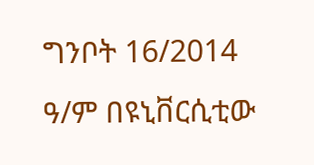ግንቦት 16/2014 ዓ/ም በዩኒቨርሲቲው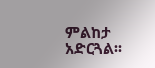ምልከታ አድርጓል፡፡